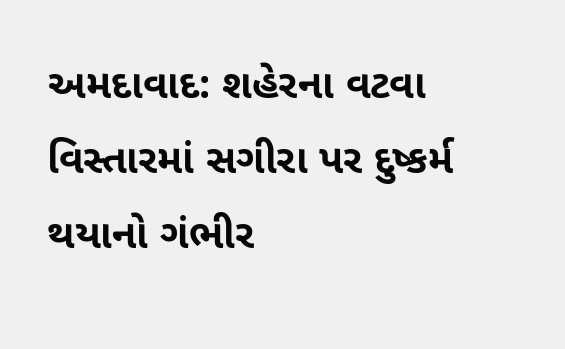અમદાવાદ: શહેરના વટવા વિસ્તારમાં સગીરા પર દુષ્કર્મ થયાનો ગંભીર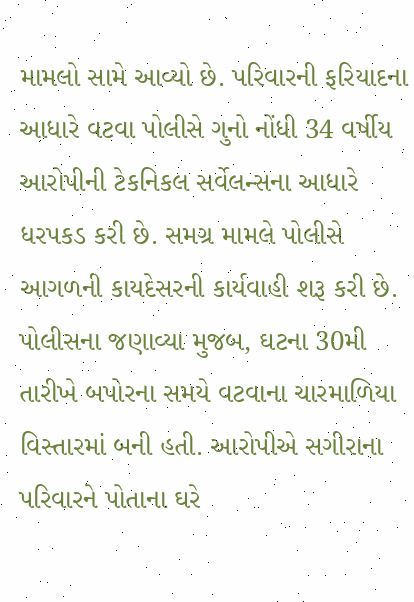મામલો સામે આવ્યો છે. પરિવારની ફરિયાદના આધારે વટવા પોલીસે ગુનો નોંધી 34 વર્ષીય આરોપીની ટેકનિકલ સર્વેલન્સના આધારે ધરપકડ કરી છે. સમગ્ર મામલે પોલીસે આગળની કાયદેસરની કાર્યવાહી શરૂ કરી છે.
પોલીસના જણાવ્યા મુજબ, ઘટના 30મી તારીખે બપોરના સમયે વટવાના ચારમાળિયા વિસ્તારમાં બની હતી. આરોપીએ સગીરાના પરિવારને પોતાના ઘરે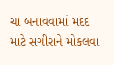ચા બનાવવામાં મદદ માટે સગીરાને મોકલવા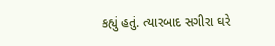કહ્યું હતું. ત્યારબાદ સગીરા ઘરે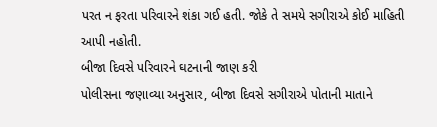પરત ન ફરતા પરિવારને શંકા ગઈ હતી. જોકે તે સમયે સગીરાએ કોઈ માહિતી આપી નહોતી.
બીજા દિવસે પરિવારને ઘટનાની જાણ કરી
પોલીસના જણાવ્યા અનુસાર, બીજા દિવસે સગીરાએ પોતાની માતાને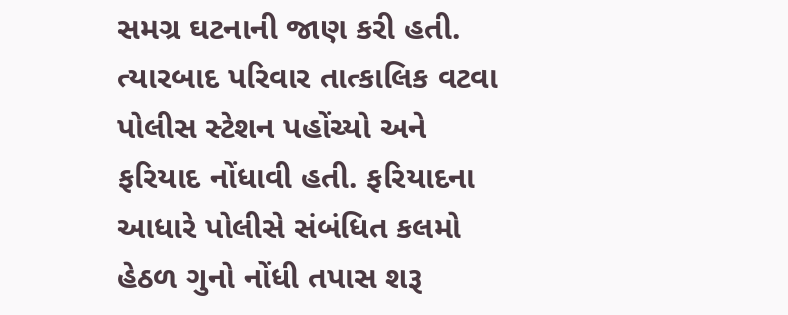સમગ્ર ઘટનાની જાણ કરી હતી. ત્યારબાદ પરિવાર તાત્કાલિક વટવા પોલીસ સ્ટેશન પહોંચ્યો અને ફરિયાદ નોંધાવી હતી. ફરિયાદના આધારે પોલીસે સંબંધિત કલમો હેઠળ ગુનો નોંધી તપાસ શરૂ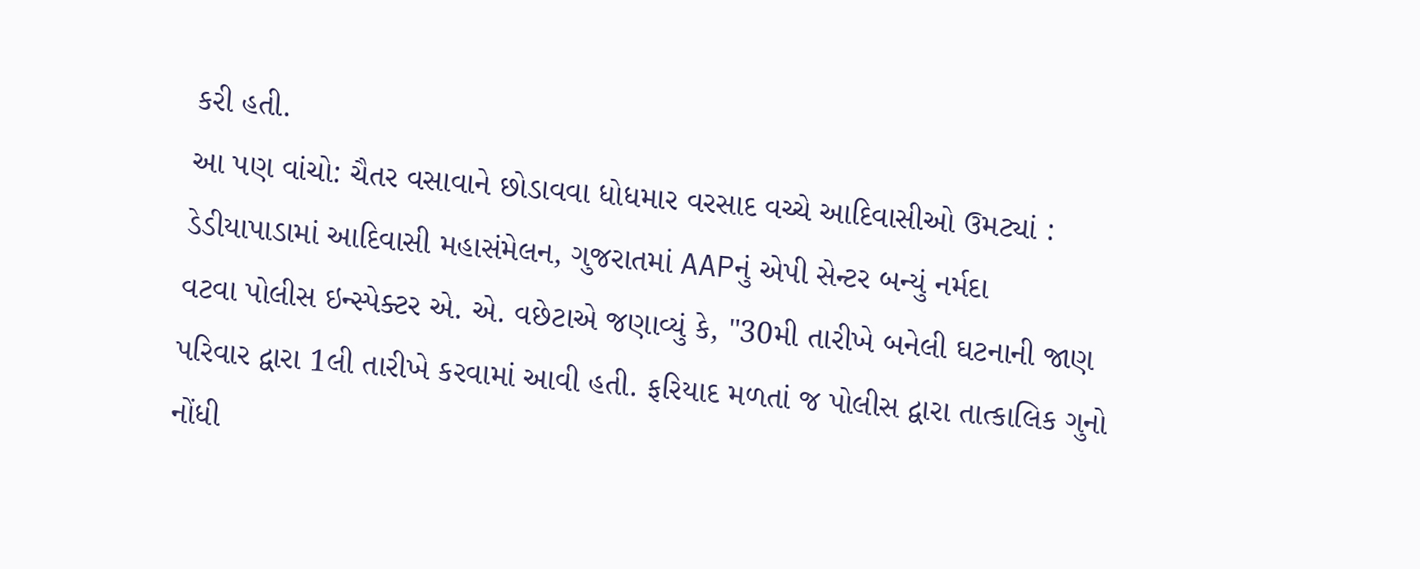કરી હતી.
આ પણ વાંચો: ચૈતર વસાવાને છોડાવવા ધોધમાર વરસાદ વચ્ચે આદિવાસીઓ ઉમટ્યાં : ડેડીયાપાડામાં આદિવાસી મહાસંમેલન, ગુજરાતમાં AAPનું એપી સેન્ટર બન્યું નર્મદા
વટવા પોલીસ ઇન્સ્પેક્ટર એ. એ. વછેટાએ જણાવ્યું કે, "30મી તારીખે બનેલી ઘટનાની જાણ પરિવાર દ્વારા 1લી તારીખે કરવામાં આવી હતી. ફરિયાદ મળતાં જ પોલીસ દ્વારા તાત્કાલિક ગુનો નોંધી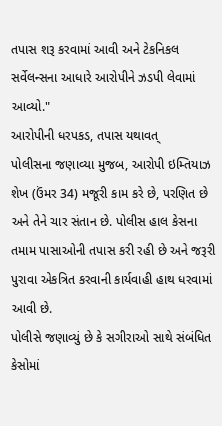તપાસ શરૂ કરવામાં આવી અને ટેકનિકલ સર્વેલન્સના આધારે આરોપીને ઝડપી લેવામાં આવ્યો."
આરોપીની ધરપકડ, તપાસ યથાવત્
પોલીસના જણાવ્યા મુજબ, આરોપી ઇમ્તિયાઝ શેખ (ઉંમર 34) મજૂરી કામ કરે છે, પરણિત છે અને તેને ચાર સંતાન છે. પોલીસ હાલ કેસના તમામ પાસાઓની તપાસ કરી રહી છે અને જરૂરી પુરાવા એકત્રિત કરવાની કાર્યવાહી હાથ ધરવામાં આવી છે.
પોલીસે જણાવ્યું છે કે સગીરાઓ સાથે સંબંધિત કેસોમાં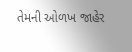તેમની ઓળખ જાહેર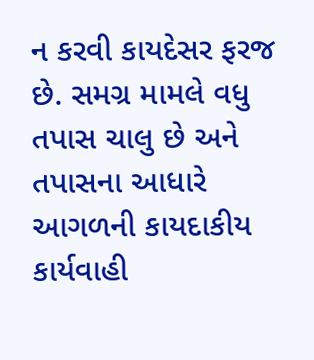ન કરવી કાયદેસર ફરજ છે. સમગ્ર મામલે વધુ તપાસ ચાલુ છે અને તપાસના આધારે આગળની કાયદાકીય કાર્યવાહી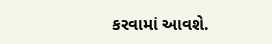કરવામાં આવશે.